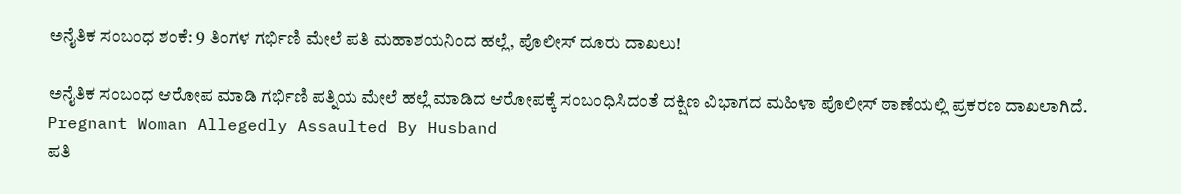ಅನೈತಿಕ ಸಂಬಂಧ ಶಂಕೆ: 9 ತಿಂಗಳ ಗರ್ಭಿಣಿ ಮೇಲೆ ಪತಿ ಮಹಾಶಯನಿಂದ ಹಲ್ಲೆ, ಪೊಲೀಸ್ ದೂರು ದಾಖಲು!

ಅನೈತಿಕ ಸಂಬಂಧ ಆರೋಪ ಮಾಡಿ ಗರ್ಭಿಣಿ ಪತ್ನಿಯ ಮೇಲೆ‌ ಹಲ್ಲೆ ಮಾಡಿದ ಆರೋಪಕ್ಕೆ ಸಂಬಂಧಿಸಿದಂತೆ ದಕ್ಷಿಣ ವಿಭಾಗದ ಮಹಿಳಾ ಪೊಲೀಸ್ ಠಾಣೆಯಲ್ಲಿ ಪ್ರಕರಣ ದಾಖಲಾಗಿದೆ.
Pregnant Woman Allegedly Assaulted By Husband
ಪತಿ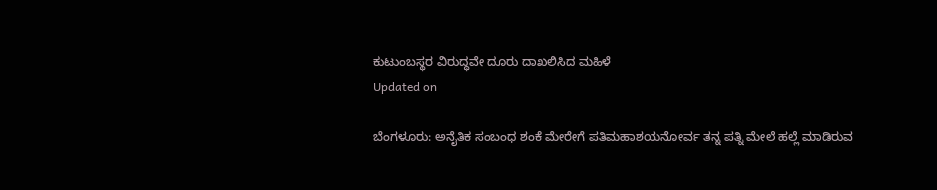ಕುಟುಂಬಸ್ಥರ ವಿರುದ್ಧವೇ ದೂರು ದಾಖಲಿಸಿದ ಮಹಿಳೆ
Updated on

ಬೆಂಗಳೂರು: ಅನೈತಿಕ ಸಂಬಂಧ ಶಂಕೆ ಮೇರೇಗೆ ಪತಿಮಹಾಶಯನೋರ್ವ ತನ್ನ ಪತ್ನಿ ಮೇಲೆ ಹಲ್ಲೆ ಮಾಡಿರುವ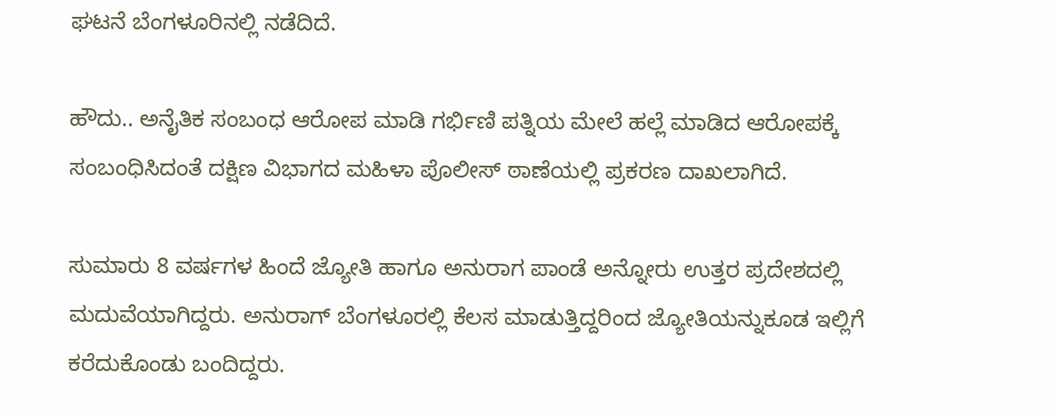ಘಟನೆ ಬೆಂಗಳೂರಿನಲ್ಲಿ ನಡೆದಿದೆ.

ಹೌದು.. ಅನೈತಿಕ ಸಂಬಂಧ ಆರೋಪ ಮಾಡಿ ಗರ್ಭಿಣಿ ಪತ್ನಿಯ ಮೇಲೆ‌ ಹಲ್ಲೆ ಮಾಡಿದ ಆರೋಪಕ್ಕೆ ಸಂಬಂಧಿಸಿದಂತೆ ದಕ್ಷಿಣ ವಿಭಾಗದ ಮಹಿಳಾ ಪೊಲೀಸ್ ಠಾಣೆಯಲ್ಲಿ ಪ್ರಕರಣ ದಾಖಲಾಗಿದೆ.

ಸುಮಾರು 8 ವರ್ಷಗಳ ಹಿಂದೆ ಜ್ಯೋತಿ ಹಾಗೂ ಅನುರಾಗ ಪಾಂಡೆ ಅನ್ನೋರು ಉತ್ತರ ಪ್ರದೇಶದಲ್ಲಿ ಮದುವೆಯಾಗಿದ್ದರು. ಅನುರಾಗ್ ಬೆಂಗಳೂರಲ್ಲಿ ಕೆಲಸ ಮಾಡುತ್ತಿದ್ದರಿಂದ ಜ್ಯೋತಿಯನ್ನುಕೂಡ ಇಲ್ಲಿಗೆ ಕರೆದುಕೊಂಡು ಬಂದಿದ್ದರು.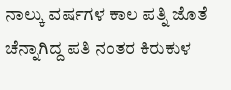ನಾಲ್ಕು ವರ್ಷಗಳ ಕಾಲ ಪತ್ನಿ ಜೊತೆ ಚೆನ್ನಾಗಿದ್ದ ಪತಿ ನಂತರ ಕಿರುಕುಳ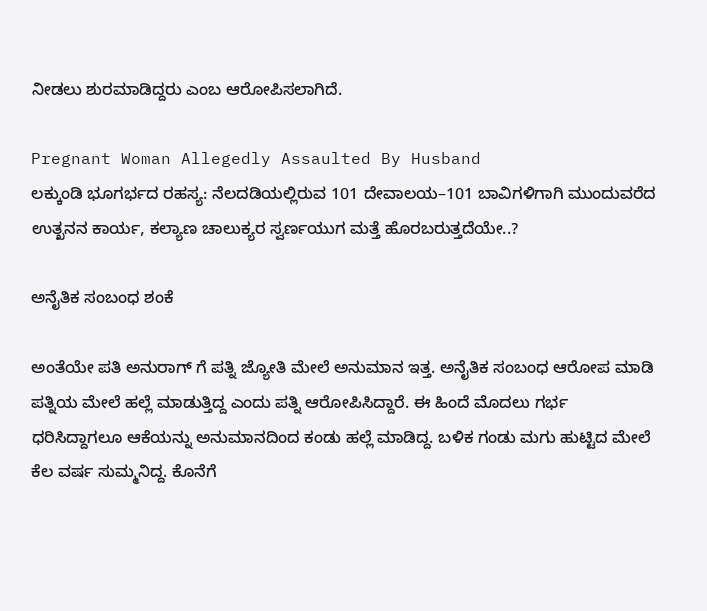ನೀಡಲು ಶುರಮಾಡಿದ್ದರು ಎಂಬ ಆರೋಪಿಸಲಾಗಿದೆ.

Pregnant Woman Allegedly Assaulted By Husband
ಲಕ್ಕುಂಡಿ ಭೂಗರ್ಭದ ರಹಸ್ಯ: ನೆಲದಡಿಯಲ್ಲಿರುವ 101 ದೇವಾಲಯ–101 ಬಾವಿಗಳಿಗಾಗಿ ಮುಂದುವರೆದ ಉತ್ಖನನ ಕಾರ್ಯ, ಕಲ್ಯಾಣ ಚಾಲುಕ್ಯರ ಸ್ವರ್ಣಯುಗ ಮತ್ತೆ ಹೊರಬರುತ್ತದೆಯೇ..?

ಅನೈತಿಕ ಸಂಬಂಧ ಶಂಕೆ

ಅಂತೆಯೇ ಪತಿ ಅನುರಾಗ್ ಗೆ ಪತ್ನಿ ಜ್ಯೋತಿ ಮೇಲೆ ಅನುಮಾನ ಇತ್ತ. ಅನೈತಿಕ ಸಂಬಂಧ ಆರೋಪ ಮಾಡಿ ಪತ್ನಿ‌ಯ ಮೇಲೆ ಹಲ್ಲೆ ಮಾಡುತ್ತಿದ್ದ ಎಂದು ಪತ್ನಿ ಆರೋಪಿಸಿದ್ದಾರೆ. ಈ ಹಿಂದೆ ಮೊದಲು ಗರ್ಭ ಧರಿಸಿದ್ದಾಗಲೂ ಆಕೆಯನ್ನು ಅನುಮಾನದಿಂದ ಕಂಡು ಹಲ್ಲೆ ಮಾಡಿದ್ದ. ಬಳಿಕ ಗಂಡು ಮಗು ಹುಟ್ಟಿದ ಮೇಲೆ ಕೆಲ ವರ್ಷ ಸುಮ್ಮನಿದ್ದ. ಕೊನೆಗೆ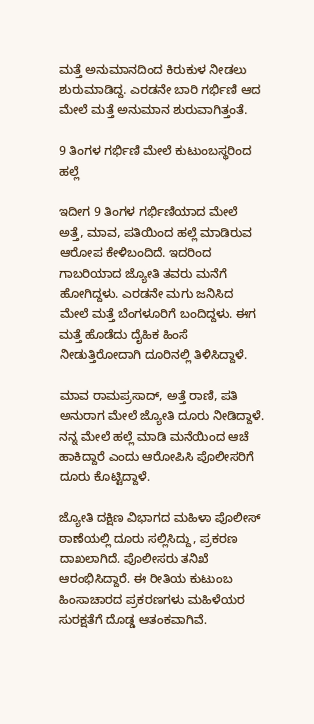ಮತ್ತೆ ಅನುಮಾನದಿಂದ ಕಿರುಕುಳ ನೀಡಲು ಶುರುಮಾಡಿದ್ದ. ಎರಡನೇ ಬಾರಿ ಗರ್ಭಿಣಿ ಆದ ಮೇಲೆ ಮತ್ತೆ ಅನುಮಾನ ಶುರುವಾಗಿತ್ತಂತೆ.

9 ತಿಂಗಳ ಗರ್ಭಿಣಿ ಮೇಲೆ ಕುಟುಂಬಸ್ಥರಿಂದ ಹಲ್ಲೆ

ಇದೀಗ 9 ತಿಂಗಳ ಗರ್ಭಿಣಿಯಾದ ಮೇಲೆ ಅತ್ತೆ, ಮಾವ, ಪತಿಯಿಂದ ಹಲ್ಲೆ ಮಾಡಿರುವ ಆರೋಪ ಕೇಳಿಬಂದಿದೆ. ಇದರಿಂದ ಗಾಬರಿಯಾದ ಜ್ಯೋತಿ ತವರು ಮನೆಗೆ ಹೋಗಿದ್ದಳು. ಎರಡನೇ ಮಗು ಜನಿಸಿದ ಮೇಲೆ ಮತ್ತೆ ಬೆಂಗಳೂರಿಗೆ ಬಂದಿದ್ದಳು. ಈಗ ಮತ್ತೆ ಹೊಡೆದು ದೈಹಿಕ ಹಿಂಸೆ ನೀಡುತ್ತಿರೋದಾಗಿ ದೂರಿನಲ್ಲಿ ತಿಳಿಸಿದ್ದಾಳೆ.

ಮಾವ ರಾಮಪ್ರಸಾದ್, ಅತ್ತೆ ರಾಣಿ, ಪತಿ ಅನುರಾಗ ಮೇಲೆ ಜ್ಯೋತಿ ದೂರು ನೀಡಿದ್ದಾಳೆ. ನನ್ನ ಮೇಲೆ ಹಲ್ಲೆ ಮಾಡಿ ಮನೆಯಿಂದ ಆಚೆ ಹಾಕಿದ್ದಾರೆ ಎಂದು ಆರೋಪಿಸಿ ಪೊಲೀಸರಿಗೆ ದೂರು ಕೊಟ್ಟಿದ್ದಾಳೆ.

ಜ್ಯೋತಿ ದಕ್ಷಿಣ ವಿಭಾಗದ ಮಹಿಳಾ ಪೊಲೀಸ್ ಠಾಣೆಯಲ್ಲಿ ದೂರು ಸಲ್ಲಿಸಿದ್ದು, ಪ್ರಕರಣ ದಾಖಲಾಗಿದೆ. ಪೊಲೀಸರು ತನಿಖೆ ಆರಂಭಿಸಿದ್ದಾರೆ. ಈ ರೀತಿಯ ಕುಟುಂಬ ಹಿಂಸಾಚಾರದ ಪ್ರಕರಣಗಳು ಮಹಿಳೆಯರ ಸುರಕ್ಷತೆಗೆ ದೊಡ್ಡ ಆತಂಕವಾಗಿವೆ.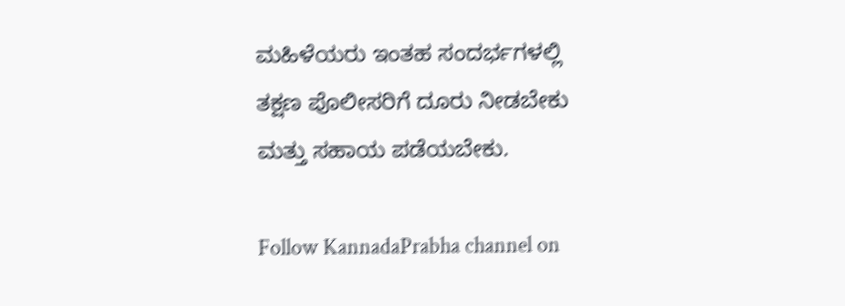ಮಹಿಳೆಯರು ಇಂತಹ ಸಂದರ್ಭಗಳಲ್ಲಿ ತಕ್ಷಣ ಪೊಲೀಸರಿಗೆ ದೂರು ನೀಡಬೇಕು ಮತ್ತು ಸಹಾಯ ಪಡೆಯಬೇಕು.

Follow KannadaPrabha channel on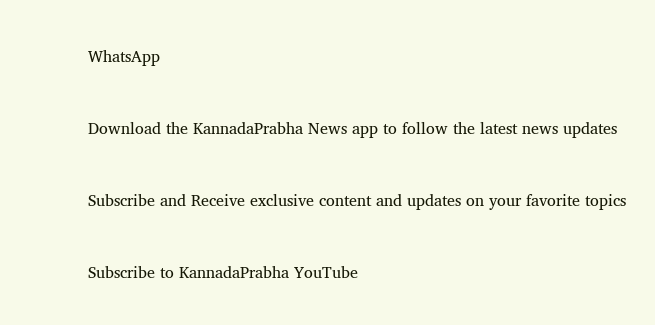WhatsApp



Download the KannadaPrabha News app to follow the latest news updates



Subscribe and Receive exclusive content and updates on your favorite topics



Subscribe to KannadaPrabha YouTube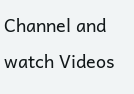Channel and watch Videos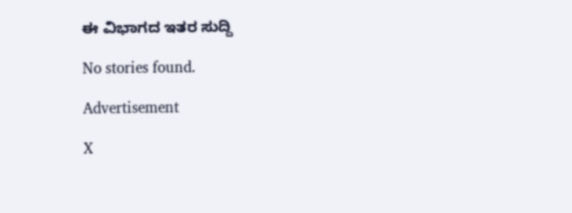ಈ ವಿಭಾಗದ ಇತರ ಸುದ್ದಿ

No stories found.

Advertisement

X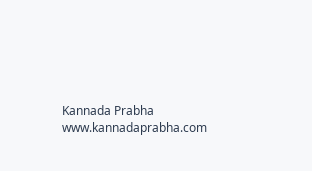Kannada Prabha
www.kannadaprabha.com